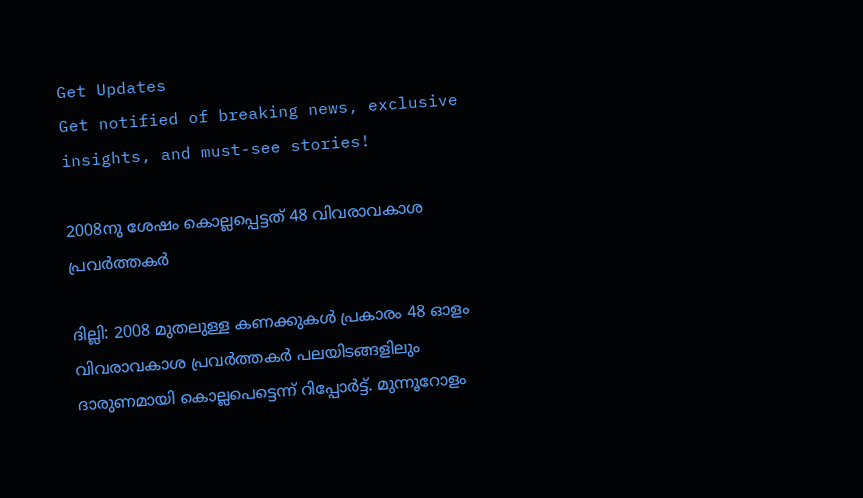Get Updates
Get notified of breaking news, exclusive insights, and must-see stories!

2008നു ശേഷം കൊല്ലപ്പെട്ടത് 48 വിവരാവകാശ പ്രവര്‍ത്തകര്‍

ദില്ലി: 2008 മുതലുള്ള കണക്കുകള്‍ പ്രകാരം 48 ഓളം വിവരാവകാശ പ്രവര്‍ത്തകര്‍ പലയിടങ്ങളിലും ദാരുണമായി കൊല്ലപെട്ടെന്ന് റിപ്പോര്‍ട്ട്. മുന്നൂറോളം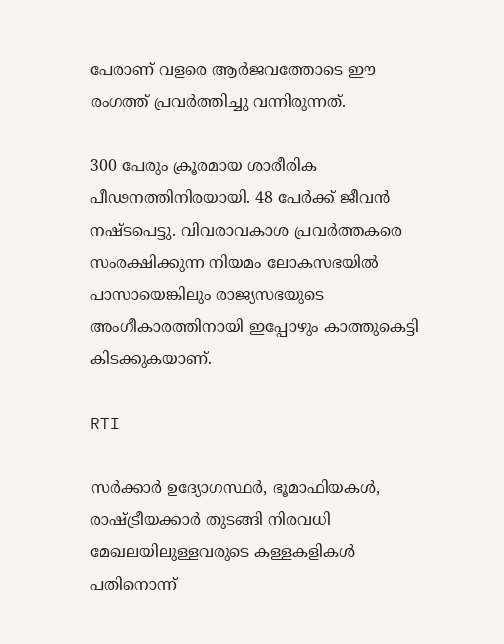പേരാണ് വളരെ ആര്‍ജവത്തോടെ ഈ രംഗത്ത് പ്രവര്‍ത്തിച്ചു വന്നിരുന്നത്.

300 പേരും ക്രൂരമായ ശാരീരിക പീഢനത്തിനിരയായി. 48 പേര്‍ക്ക് ജീവന്‍ നഷ്ടപെട്ടു. വിവരാവകാശ പ്രവര്‍ത്തകരെ സംരക്ഷിക്കുന്ന നിയമം ലോകസഭയില്‍ പാസായെങ്കിലും രാജ്യസഭയുടെ അംഗീകാരത്തിനായി ഇപ്പോഴും കാത്തുകെട്ടി കിടക്കുകയാണ്.

RTI

സര്‍ക്കാര്‍ ഉദ്യോഗസ്ഥര്‍, ഭൂമാഫിയകള്‍, രാഷ്ട്രീയക്കാര്‍ തുടങ്ങി നിരവധി മേഖലയിലുള്ളവരുടെ കള്ളകളികള്‍ പതിനൊന്ന്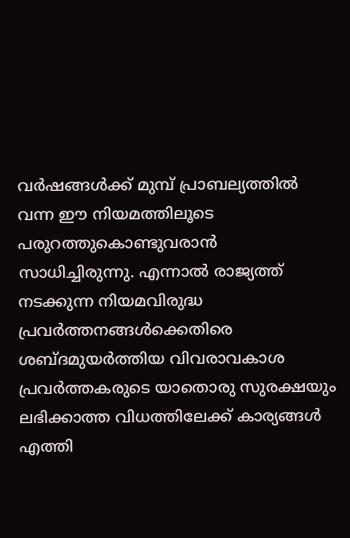വര്‍ഷങ്ങള്‍ക്ക് മുമ്പ് പ്രാബല്യത്തില്‍ വന്ന ഈ നിയമത്തിലൂടെ പരുറത്തുകൊണ്ടുവരാന്‍ സാധിച്ചിരുന്നു. എന്നാല്‍ രാജ്യത്ത് നടക്കുന്ന നിയമവിരുദ്ധ പ്രവര്‍ത്തനങ്ങള്‍ക്കെതിരെ ശബ്ദമുയര്‍ത്തിയ വിവരാവകാശ പ്രവര്‍ത്തകരുടെ യാതൊരു സുരക്ഷയും ലഭിക്കാത്ത വിധത്തിലേക്ക് കാര്യങ്ങള്‍ എത്തി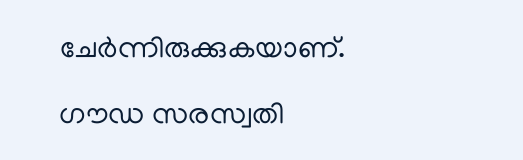ചേര്‍ന്നിരുക്കുകയാണ്.

ഗൗഡ സരസ്വതി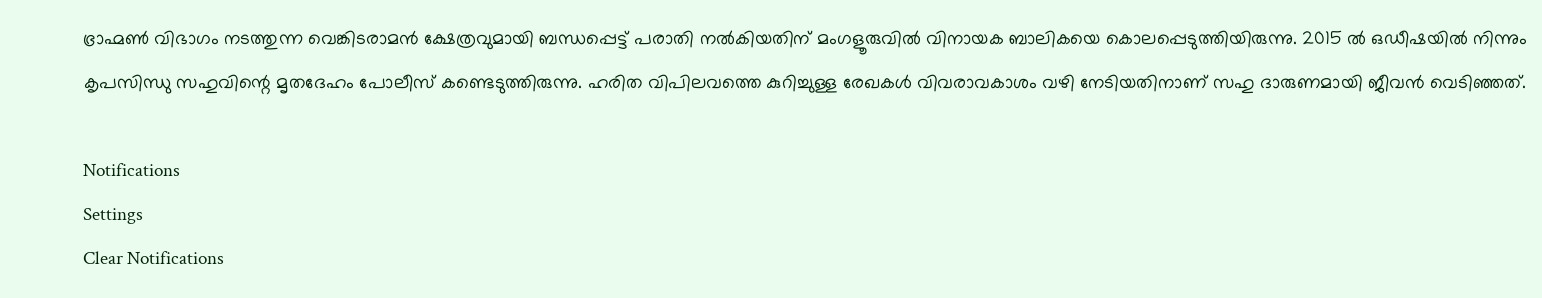ഭ്രാഹ്മണ്‍ വിഭാഗം നടത്തുന്ന വെങ്കിടരാമന്‍ ക്ഷേത്രവുമായി ബന്ധപ്പെട്ട് പരാതി നല്‍കിയതിന് മംഗളൂരുവില്‍ വിനായക ബാലികയെ കൊലപ്പെടുത്തിയിരുന്നു. 2015 ല്‍ ഒഡീഷയില്‍ നിന്നും കൃപസിന്ധു സഹുവിന്റെ മൃതദേഹം പോലീസ് കണ്ടെടുത്തിരുന്നു. ഹരിത വിപിലവത്തെ കുറിച്ചുള്ള രേഖകള്‍ വിവരാവകാശം വഴി നേടിയതിനാണ് സഹു ദാരുണമായി ജീവന്‍ വെടിഞ്ഞത്.

Notifications
Settings
Clear Notifications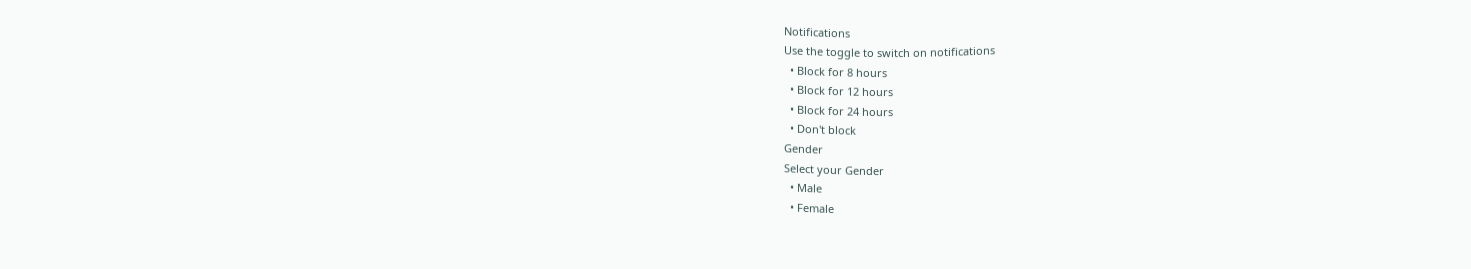Notifications
Use the toggle to switch on notifications
  • Block for 8 hours
  • Block for 12 hours
  • Block for 24 hours
  • Don't block
Gender
Select your Gender
  • Male
  • Female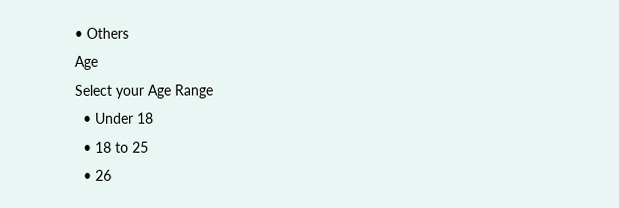• Others
Age
Select your Age Range
  • Under 18
  • 18 to 25
  • 26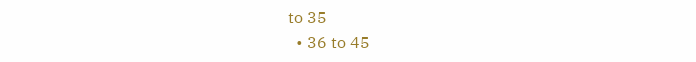to 35
  • 36 to 45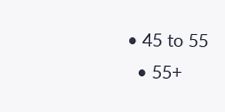• 45 to 55
  • 55+